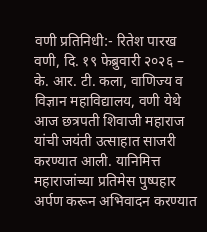वणी प्रतिनिधी:- रितेश पारख
वणी, दि. १९ फेब्रुवारी २०२६ – के. आर. टी. कला, वाणिज्य व विज्ञान महाविद्यालय, वणी येथे आज छत्रपती शिवाजी महाराज यांची जयंती उत्साहात साजरी करण्यात आली. यानिमित्त महाराजांच्या प्रतिमेस पुष्पहार अर्पण करून अभिवादन करण्यात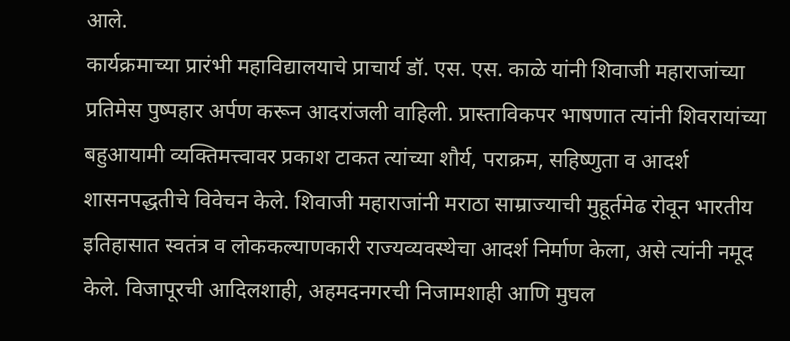आले.
कार्यक्रमाच्या प्रारंभी महाविद्यालयाचे प्राचार्य डॉ. एस. एस. काळे यांनी शिवाजी महाराजांच्या प्रतिमेस पुष्पहार अर्पण करून आदरांजली वाहिली. प्रास्ताविकपर भाषणात त्यांनी शिवरायांच्या बहुआयामी व्यक्तिमत्त्वावर प्रकाश टाकत त्यांच्या शौर्य, पराक्रम, सहिष्णुता व आदर्श शासनपद्धतीचे विवेचन केले. शिवाजी महाराजांनी मराठा साम्राज्याची मुहूर्तमेढ रोवून भारतीय इतिहासात स्वतंत्र व लोककल्याणकारी राज्यव्यवस्थेचा आदर्श निर्माण केला, असे त्यांनी नमूद केले. विजापूरची आदिलशाही, अहमदनगरची निजामशाही आणि मुघल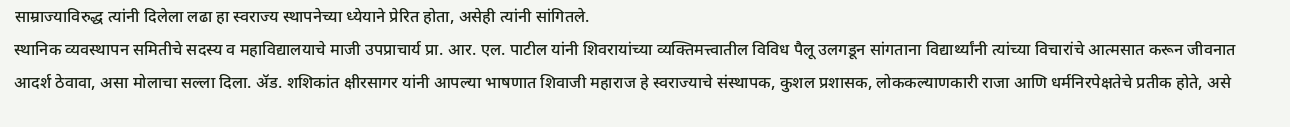साम्राज्याविरुद्ध त्यांनी दिलेला लढा हा स्वराज्य स्थापनेच्या ध्येयाने प्रेरित होता, असेही त्यांनी सांगितले.
स्थानिक व्यवस्थापन समितीचे सदस्य व महाविद्यालयाचे माजी उपप्राचार्य प्रा. आर. एल. पाटील यांनी शिवरायांच्या व्यक्तिमत्त्वातील विविध पैलू उलगडून सांगताना विद्यार्थ्यांनी त्यांच्या विचारांचे आत्मसात करून जीवनात आदर्श ठेवावा, असा मोलाचा सल्ला दिला. ॲड. शशिकांत क्षीरसागर यांनी आपल्या भाषणात शिवाजी महाराज हे स्वराज्याचे संस्थापक, कुशल प्रशासक, लोककल्याणकारी राजा आणि धर्मनिरपेक्षतेचे प्रतीक होते, असे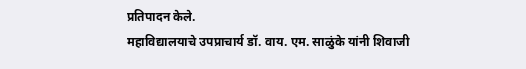प्रतिपादन केले.
महाविद्यालयाचे उपप्राचार्य डॉ. वाय. एम. साळुंके यांनी शिवाजी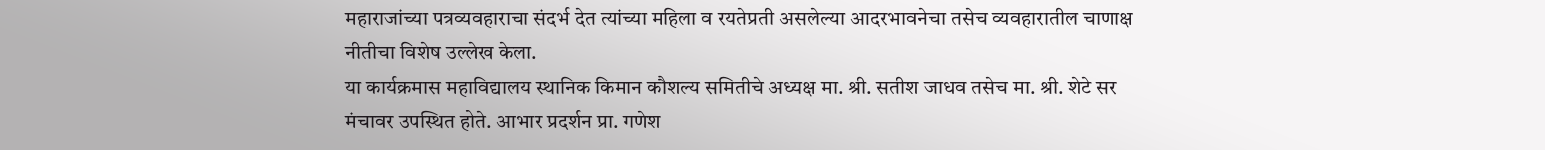महाराजांच्या पत्रव्यवहाराचा संदर्भ देत त्यांच्या महिला व रयतेप्रती असलेल्या आदरभावनेचा तसेच व्यवहारातील चाणाक्ष नीतीचा विशेष उल्लेख केला.
या कार्यक्रमास महाविद्यालय स्थानिक किमान कौशल्य समितीचे अध्यक्ष मा. श्री. सतीश जाधव तसेच मा. श्री. शेटे सर मंचावर उपस्थित होते. आभार प्रदर्शन प्रा. गणेश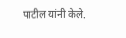पाटील यांनी केले.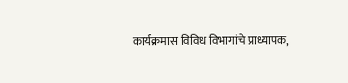कार्यक्रमास विविध विभागांचे प्राध्यापक,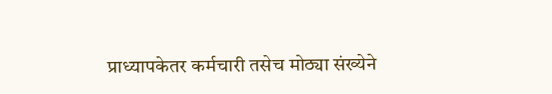प्राध्यापकेतर कर्मचारी तसेच मोठ्या संख्येने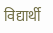विद्यार्थी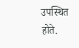उपस्थित होते.